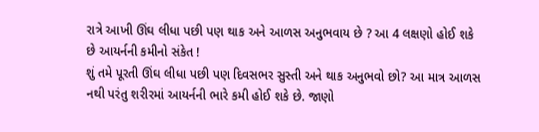રાત્રે આખી ઊંઘ લીધા પછી પણ થાક અને આળસ અનુભવાય છે ? આ 4 લક્ષણો હોઈ શકે છે આયર્નની કમીનો સંકેત !
શું તમે પૂરતી ઊંઘ લીધા પછી પણ દિવસભર સુસ્તી અને થાક અનુભવો છો? આ માત્ર આળસ નથી પરંતુ શરીરમાં આયર્નની ભારે કમી હોઈ શકે છે. જાણો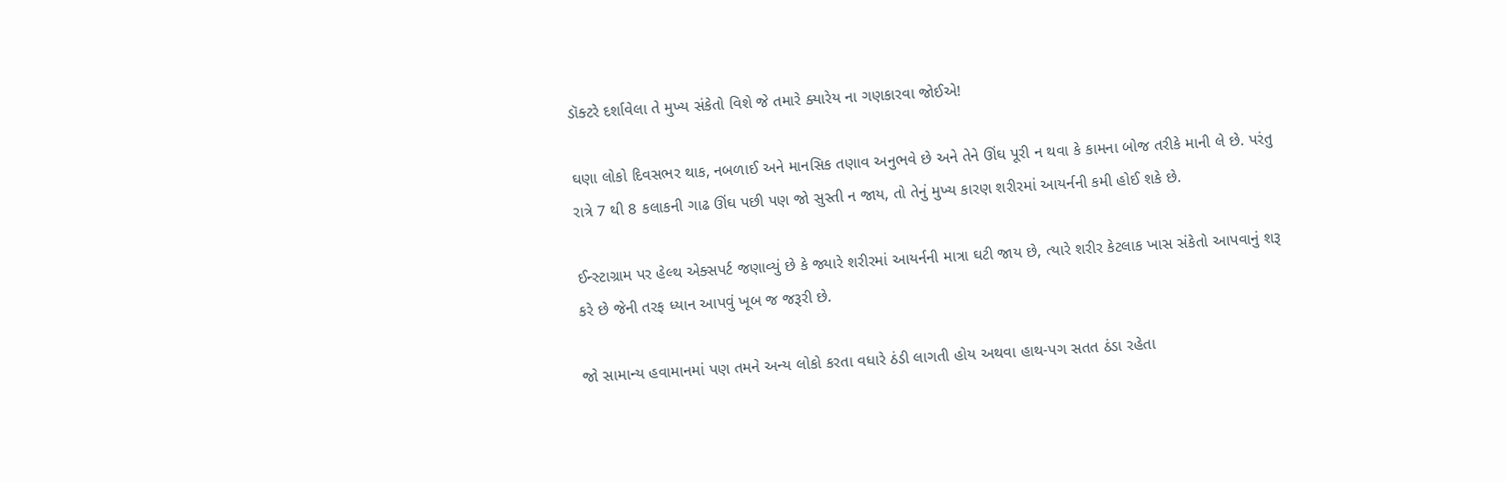ડૉક્ટરે દર્શાવેલા તે મુખ્ય સંકેતો વિશે જે તમારે ક્યારેય ના ગણકારવા જોઈએ!

ઘણા લોકો દિવસભર થાક, નબળાઈ અને માનસિક તણાવ અનુભવે છે અને તેને ઊંઘ પૂરી ન થવા કે કામના બોજ તરીકે માની લે છે. પરંતુ રાત્રે 7 થી 8 કલાકની ગાઢ ઊંઘ પછી પણ જો સુસ્તી ન જાય, તો તેનું મુખ્ય કારણ શરીરમાં આયર્નની કમી હોઈ શકે છે.

ઈન્સ્ટાગ્રામ પર હેલ્થ એક્સપર્ટ જણાવ્યું છે કે જ્યારે શરીરમાં આયર્નની માત્રા ઘટી જાય છે, ત્યારે શરીર કેટલાક ખાસ સંકેતો આપવાનું શરૂ કરે છે જેની તરફ ધ્યાન આપવું ખૂબ જ જરૂરી છે.

જો સામાન્ય હવામાનમાં પણ તમને અન્ય લોકો કરતા વધારે ઠંડી લાગતી હોય અથવા હાથ-પગ સતત ઠંડા રહેતા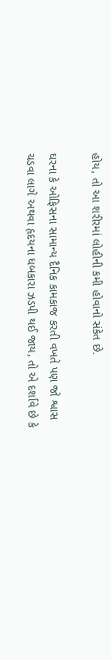હોય, તો આ શરીરમાં લોહીની કમી હોવાનો સંકેત છે.

ઘરના કે ઓફિસના સામાન્ય દૈનિક કામકાજ કરતી વખતે પણ જો શ્વાસ ચડવા લાગે અથવા હૃદયના ધબકારા ઝડપી થઈ જાય, તો એ દર્શાવે છે કે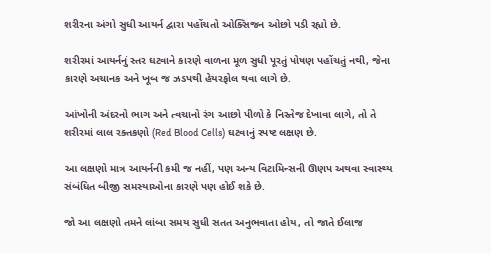શરીરના અંગો સુધી આયર્ન દ્વારા પહોંચતો ઓક્સિજન ઓછો પડી રહ્યો છે.

શરીરમાં આયર્નનું સ્તર ઘટવાને કારણે વાળના મૂળ સુધી પૂરતું પોષણ પહોંચતું નથી, જેના કારણે અચાનક અને ખૂબ જ ઝડપથી હેયરફોલ થવા લાગે છે.

આંખોની અંદરનો ભાગ અને ત્વચાનો રંગ આછો પીળો કે નિસ્તેજ દેખાવા લાગે, તો તે શરીરમાં લાલ રક્તકણો (Red Blood Cells) ઘટવાનું સ્પષ્ટ લક્ષણ છે.

આ લક્ષણો માત્ર આયર્નની કમી જ નહીં, પણ અન્ય વિટામિન્સની ઊણપ અથવા સ્વાસ્થ્ય સંબંધિત બીજી સમસ્યાઓના કારણે પણ હોઈ શકે છે.

જો આ લક્ષણો તમને લાંબા સમય સુધી સતત અનુભવાતા હોય, તો જાતે ઈલાજ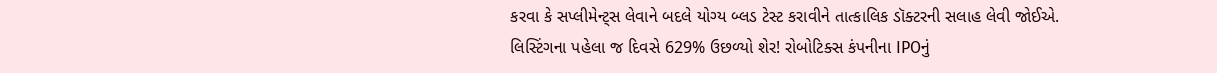કરવા કે સપ્લીમેન્ટ્સ લેવાને બદલે યોગ્ય બ્લડ ટેસ્ટ કરાવીને તાત્કાલિક ડૉક્ટરની સલાહ લેવી જોઈએ.
લિસ્ટિંગના પહેલા જ દિવસે 629% ઉછળ્યો શેર! રોબોટિક્સ કંપનીના IPOનું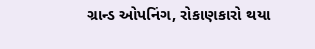ગ્રાન્ડ ઓપનિંગ, રોકાણકારો થયા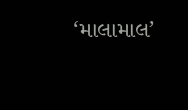‘માલામાલ’